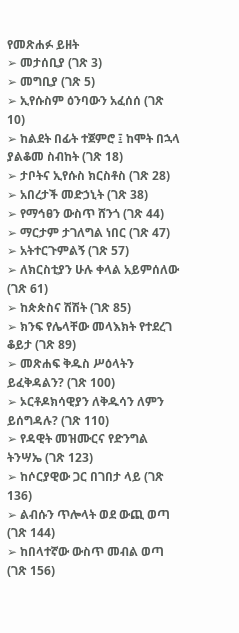የመጽሐፉ ይዘት
➢ መታሰቢያ (ገጽ 3)
➢ መግቢያ (ገጽ 5)
➢ ኢየሱስም ዕንባውን አፈሰሰ (ገጽ 10)
➢ ከልደት በፊት ተጀምሮ ፤ ከሞት በኋላ ያልቆመ ስብከት (ገጽ 18)
➢ ታቦትና ኢየሱስ ክርስቶስ (ገጽ 28)
➢ አበረታች መድኃኒት (ገጽ 38)
➢ የማኅፀን ውስጥ ሸንጎ (ገጽ 44)
➢ ማርታም ታገለግል ነበር (ገጽ 47)
➢ አትተርጉምልኝ (ገጽ 57)
➢ ለክርስቲያን ሁሉ ቀላል አይምሰለው (ገጽ 61)
➢ ከጵጵስና ሽሽት (ገጽ 85)
➢ ክንፍ የሌላቸው መላእክት የተደረገ ቆይታ (ገጽ 89)
➢ መጽሐፍ ቅዱስ ሥዕላትን ይፈቅዳልን? (ገጽ 100)
➢ ኦርቶዶክሳዊያን ለቅዱሳን ለምን ይሰግዳሉ? (ገጽ 110)
➢ የዳዊት መዝሙርና የድንግል ትንሣኤ (ገጽ 123)
➢ ከሶርያዊው ጋር በገበታ ላይ (ገጽ 136)
➢ ልብሱን ጥሎላት ወደ ውጪ ወጣ (ገጽ 144)
➢ ከበላተኛው ውስጥ መብል ወጣ (ገጽ 156)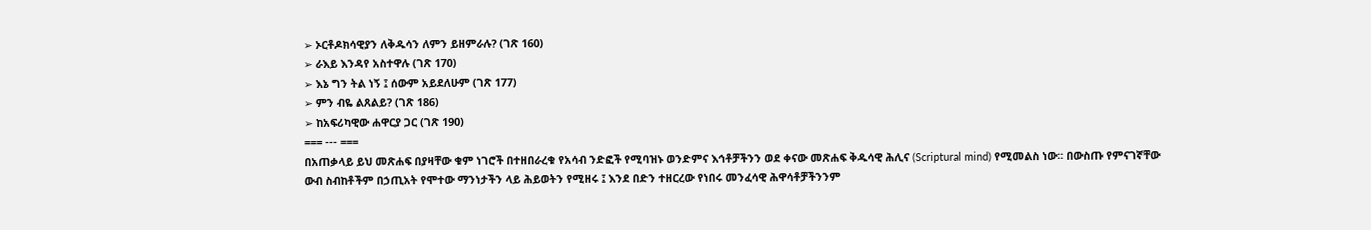➢ ኦርቶዶክሳዊያን ለቅዱሳን ለምን ይዘምራሉ? (ገጽ 160)
➢ ራእይ እንዳየ አስተዋሉ (ገጽ 170)
➢ እኔ ግን ትል ነኝ ፤ ሰውም አይደለሁም (ገጽ 177)
➢ ምን ብዬ ልጸልይ? (ገጽ 186)
➢ ከአፍሪካዊው ሐዋርያ ጋር (ገጽ 190)
=== --- ===
በአጠቃላይ ይህ መጽሐፍ በያዛቸው ቁም ነገሮች በተዘበራረቁ የአሳብ ንድፎች የሚባዝኑ ወንድምና እኅቶቻችንን ወደ ቀናው መጽሐፍ ቅዱሳዊ ሕሊና (Scriptural mind) የሚመልስ ነው፡፡ በውስጡ የምናገኛቸው ውብ ስብከቶችም በኃጢአት የሞተው ማንነታችን ላይ ሕይወትን የሚዘሩ ፤ እንደ በድን ተዘርረው የነበሩ መንፈሳዊ ሕዋሳቶቻችንንም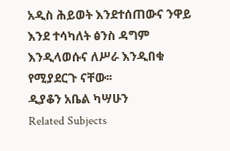አዲስ ሕይወት እንደተሰጠውና ንዋይ እንደ ተሳካለት ፅንስ ዳግም እንዲላወሱና ለሥራ እንዲበቁ የሚያደርጉ ናቸው፡፡
ዲያቆን አቤል ካሣሁን
Related Subjects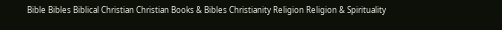Bible Bibles Biblical Christian Christian Books & Bibles Christianity Religion Religion & Spirituality